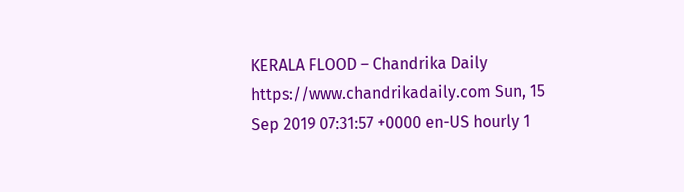KERALA FLOOD – Chandrika Daily https://www.chandrikadaily.com Sun, 15 Sep 2019 07:31:57 +0000 en-US hourly 1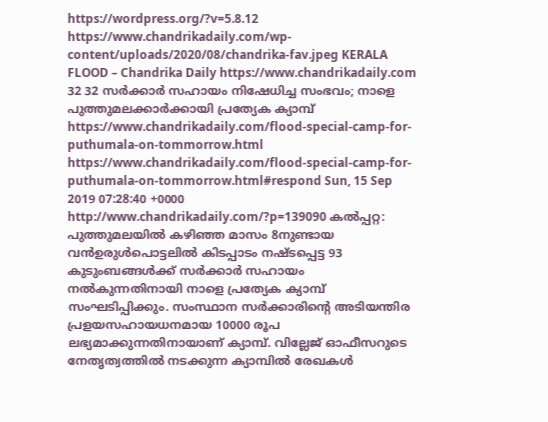https://wordpress.org/?v=5.8.12 https://www.chandrikadaily.com/wp-content/uploads/2020/08/chandrika-fav.jpeg KERALA FLOOD – Chandrika Daily https://www.chandrikadaily.com 32 32 സര്‍ക്കാര്‍ സഹായം നിഷേധിച്ച സംഭവം; നാളെ പുത്തുമലക്കാര്‍ക്കായി പ്രത്യേക ക്യാമ്പ് https://www.chandrikadaily.com/flood-special-camp-for-puthumala-on-tommorrow.html https://www.chandrikadaily.com/flood-special-camp-for-puthumala-on-tommorrow.html#respond Sun, 15 Sep 2019 07:28:40 +0000 http://www.chandrikadaily.com/?p=139090 കല്‍പ്പറ്റ: പുത്തുമലയില്‍ കഴിഞ്ഞ മാസം 8നുണ്ടായ വന്‍ഉരുള്‍പൊട്ടലില്‍ കിടപ്പാടം നഷ്ടപ്പെട്ട 93 കുടുംബങ്ങള്‍ക്ക് സര്‍ക്കാര്‍ സഹായം നല്‍കുന്നതിനായി നാളെ പ്രത്യേക ക്യാമ്പ് സംഘടിപ്പിക്കും. സംസ്ഥാന സര്‍ക്കാരിന്റെ അടിയന്തിര പ്രളയസഹായധനമായ 10000 രൂപ ലഭ്യമാക്കുന്നതിനായാണ് ക്യാമ്പ്. വില്ലേജ് ഓഫീസറുടെ നേതൃത്വത്തില്‍ നടക്കുന്ന ക്യാമ്പില്‍ രേഖകള്‍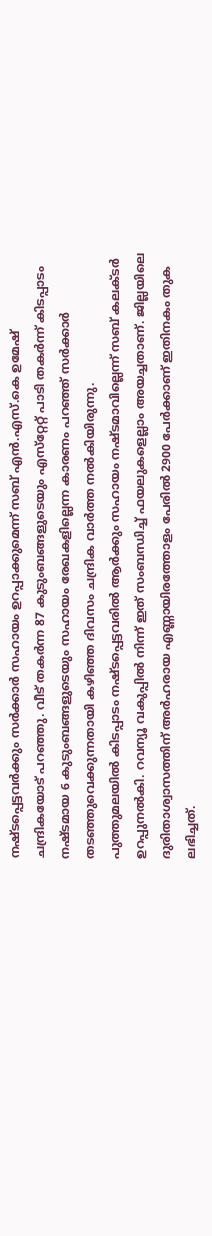നഷ്ടപ്പെട്ടവര്‍ക്കും സര്‍ക്കാര്‍ സഹായം ഉറപ്പാക്കുമെന്ന് സബ് എന്‍.എസ്.കെ ഉമേഷ് ചന്ദ്രികയോട് പറഞ്ഞു. വീട് തകര്‍ന്ന 87 കുടുംബങ്ങളുടെയും എസ്‌റ്റേറ്റ് പാടി തകര്‍ന്ന് കിടപ്പാടം നഷ്ടമായ 6 കുടുംബങ്ങളുടെയും സഹായം രേഖകളില്ലെന്ന കാരണം പറഞ്ഞ് സര്‍ക്കാര്‍ തടഞ്ഞുവെക്കുന്നതായി കഴിഞ്ഞ ദിവസം ചന്ദ്രിക വാര്‍ത്ത നല്‍കിയിരുന്നു.
പുത്തുമലയില്‍ കിടപ്പാടം നഷ്ടപ്പെട്ടവരില്‍ ആര്‍ക്കും സഹായം നഷ്ടമാവില്ലെന്ന് സബ് കലക്ടര്‍ ഉറപ്പുനല്‍കി. റവന്യൂ വകുപ്പില്‍ നിന്ന് ഇത് സംബന്ധിച്ച് ഫയലുകളെല്ലാം അയച്ചതാണ്. ജില്ലയിലെ ദുരിതാശ്വാസത്തിന് അര്‍ഹരായ എണ്ണായിരത്തോളം പേരില്‍ 2900 പേര്‍ക്കാണ് ഇതിനകം തുക ലഭിച്ചത്.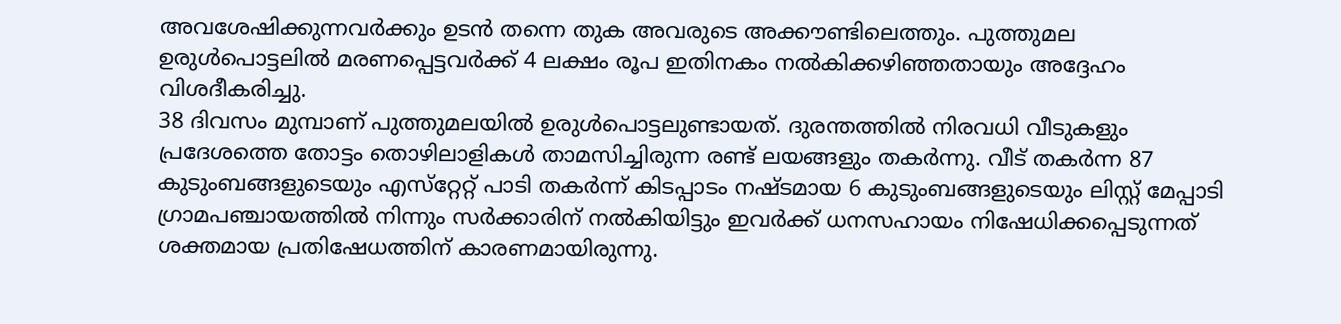അവശേഷിക്കുന്നവര്‍ക്കും ഉടന്‍ തന്നെ തുക അവരുടെ അക്കൗണ്ടിലെത്തും. പുത്തുമല ഉരുള്‍പൊട്ടലില്‍ മരണപ്പെട്ടവര്‍ക്ക് 4 ലക്ഷം രൂപ ഇതിനകം നല്‍കിക്കഴിഞ്ഞതായും അദ്ദേഹം വിശദീകരിച്ചു.
38 ദിവസം മുമ്പാണ് പുത്തുമലയില്‍ ഉരുള്‍പൊട്ടലുണ്ടായത്. ദുരന്തത്തില്‍ നിരവധി വീടുകളും പ്രദേശത്തെ തോട്ടം തൊഴിലാളികള്‍ താമസിച്ചിരുന്ന രണ്ട് ലയങ്ങളും തകര്‍ന്നു. വീട് തകര്‍ന്ന 87 കുടുംബങ്ങളുടെയും എസ്‌റ്റേറ്റ് പാടി തകര്‍ന്ന് കിടപ്പാടം നഷ്ടമായ 6 കുടുംബങ്ങളുടെയും ലിസ്റ്റ് മേപ്പാടി ഗ്രാമപഞ്ചായത്തില്‍ നിന്നും സര്‍ക്കാരിന് നല്‍കിയിട്ടും ഇവര്‍ക്ക് ധനസഹായം നിഷേധിക്കപ്പെടുന്നത് ശക്തമായ പ്രതിഷേധത്തിന് കാരണമായിരുന്നു.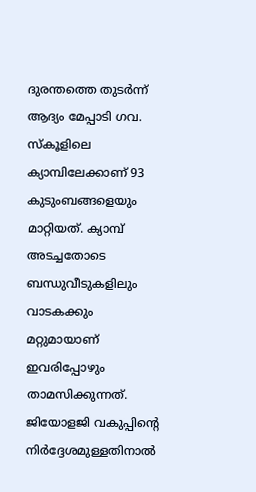ദുരന്തത്തെ തുടര്‍ന്ന് ആദ്യം മേപ്പാടി ഗവ. സ്‌കൂളിലെ ക്യാമ്പിലേക്കാണ് 93 കുടുംബങ്ങളെയും മാറ്റിയത്. ക്യാമ്പ് അടച്ചതോടെ ബന്ധുവീടുകളിലും വാടകക്കും മറ്റുമായാണ് ഇവരിപ്പോഴും താമസിക്കുന്നത്. ജിയോളജി വകുപ്പിന്റെ നിര്‍ദ്ദേശമുള്ളതിനാല്‍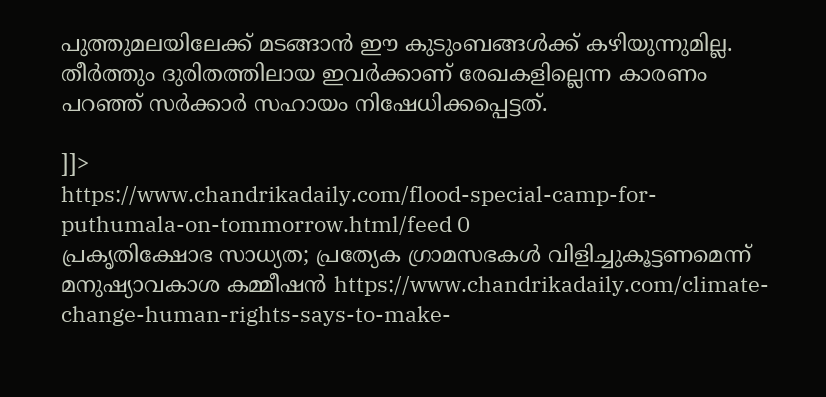പുത്തുമലയിലേക്ക് മടങ്ങാന്‍ ഈ കുടുംബങ്ങള്‍ക്ക് കഴിയുന്നുമില്ല. തീര്‍ത്തും ദുരിതത്തിലായ ഇവര്‍ക്കാണ് രേഖകളില്ലെന്ന കാരണം പറഞ്ഞ് സര്‍ക്കാര്‍ സഹായം നിഷേധിക്കപ്പെട്ടത്.

]]>
https://www.chandrikadaily.com/flood-special-camp-for-puthumala-on-tommorrow.html/feed 0
പ്രകൃതിക്ഷോഭ സാധ്യത; പ്രത്യേക ഗ്രാമസഭകള്‍ വിളിച്ചുകൂട്ടണമെന്ന് മനുഷ്യാവകാശ കമ്മീഷന്‍ https://www.chandrikadaily.com/climate-change-human-rights-says-to-make-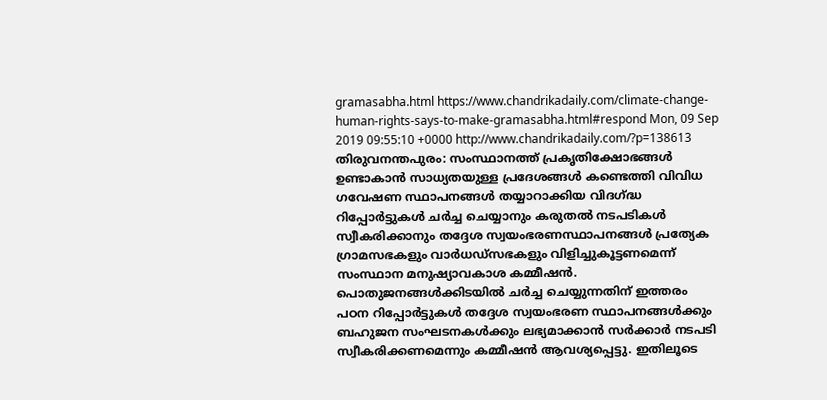gramasabha.html https://www.chandrikadaily.com/climate-change-human-rights-says-to-make-gramasabha.html#respond Mon, 09 Sep 2019 09:55:10 +0000 http://www.chandrikadaily.com/?p=138613 തിരുവനന്തപുരം: സംസ്ഥാനത്ത് പ്രകൃതിക്ഷോഭങ്ങള്‍ ഉണ്ടാകാന്‍ സാധ്യതയുള്ള പ്രദേശങ്ങള്‍ കണ്ടെത്തി വിവിധ ഗവേഷണ സ്ഥാപനങ്ങള്‍ തയ്യാറാക്കിയ വിദഗ്ദ്ധ റിപ്പോര്‍ട്ടുകള്‍ ചര്‍ച്ച ചെയ്യാനും കരുതല്‍ നടപടികള്‍ സ്വീകരിക്കാനും തദ്ദേശ സ്വയംഭരണസ്ഥാപനങ്ങള്‍ പ്രത്യേക ഗ്രാമസഭകളും വാര്‍ധഡ്‌സഭകളും വിളിച്ചുകൂട്ടണമെന്ന് സംസ്ഥാന മനുഷ്യാവകാശ കമ്മീഷന്‍.
പൊതുജനങ്ങള്‍ക്കിടയില്‍ ചര്‍ച്ച ചെയ്യുന്നതിന് ഇത്തരം പഠന റിപ്പോര്‍ട്ടുകള്‍ തദ്ദേശ സ്വയംഭരണ സ്ഥാപനങ്ങള്‍ക്കും ബഹുജന സംഘടനകള്‍ക്കും ലഭ്യമാക്കാന്‍ സര്‍ക്കാര്‍ നടപടി സ്വീകരിക്കണമെന്നും കമ്മീഷന്‍ ആവശ്യപ്പെട്ടു. ഇതിലൂടെ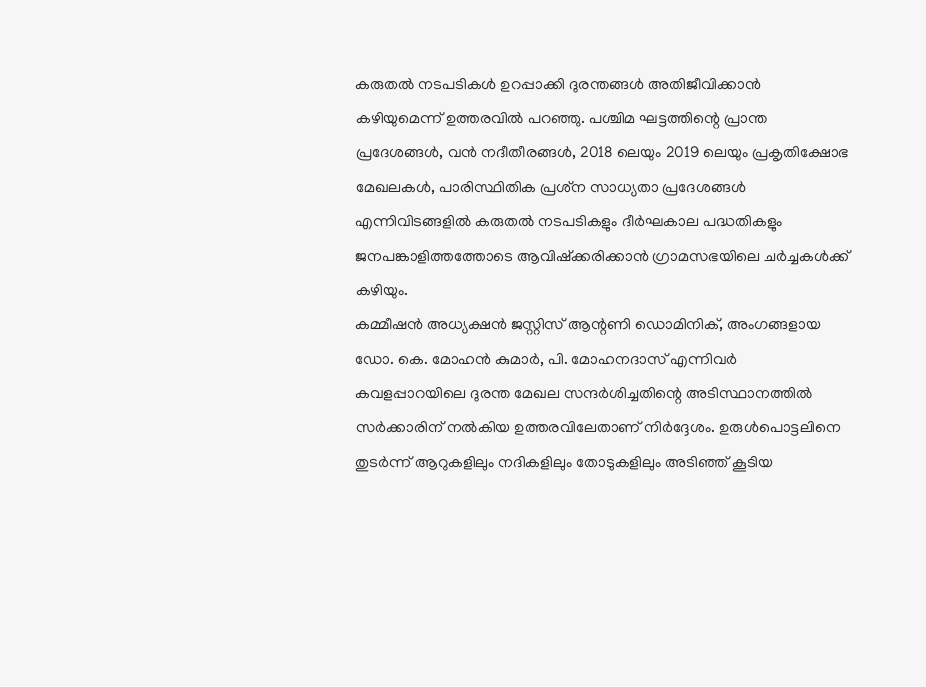കരുതല്‍ നടപടികള്‍ ഉറപ്പാക്കി ദുരന്തങ്ങള്‍ അതിജീവിക്കാന്‍ കഴിയുമെന്ന് ഉത്തരവില്‍ പറഞ്ഞു. പശ്ചിമ ഘട്ടത്തിന്റെ പ്രാന്ത പ്രദേശങ്ങള്‍, വന്‍ നദീതീരങ്ങള്‍, 2018 ലെയും 2019 ലെയും പ്രകൃതിക്ഷോഭ മേഖലകള്‍, പാരിസ്ഥിതിക പ്രശ്‌ന സാധ്യതാ പ്രദേശങ്ങള്‍ എന്നിവിടങ്ങളില്‍ കരുതല്‍ നടപടികളും ദീര്‍ഘകാല പദ്ധതികളും ജനപങ്കാളിത്തത്തോടെ ആവിഷ്‌ക്കരിക്കാന്‍ ഗ്രാമസഭയിലെ ചര്‍ച്ചകള്‍ക്ക് കഴിയും.
കമ്മീഷന്‍ അധ്യക്ഷന്‍ ജസ്റ്റിസ് ആന്റണി ഡൊമിനിക്, അംഗങ്ങളായ ഡോ. കെ. മോഹന്‍ കുമാര്‍, പി. മോഹനദാസ് എന്നിവര്‍ കവളപ്പാറയിലെ ദുരന്ത മേഖല സന്ദര്‍ശിച്ചതിന്റെ അടിസ്ഥാനത്തില്‍ സര്‍ക്കാരിന് നല്‍കിയ ഉത്തരവിലേതാണ് നിര്‍ദ്ദേശം. ഉരുള്‍പൊട്ടലിനെ തുടര്‍ന്ന് ആറുകളിലും നദികളിലും തോടുകളിലും അടിഞ്ഞ് കൂടിയ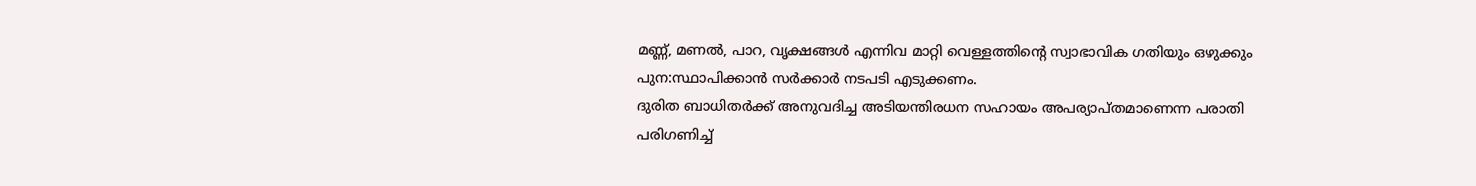മണ്ണ്, മണല്‍, പാറ, വൃക്ഷങ്ങള്‍ എന്നിവ മാറ്റി വെള്ളത്തിന്റെ സ്വാഭാവിക ഗതിയും ഒഴുക്കും പുന:സ്ഥാപിക്കാന്‍ സര്‍ക്കാര്‍ നടപടി എടുക്കണം.
ദുരിത ബാധിതര്‍ക്ക് അനുവദിച്ച അടിയന്തിരധന സഹായം അപര്യാപ്തമാണെന്ന പരാതി പരിഗണിച്ച്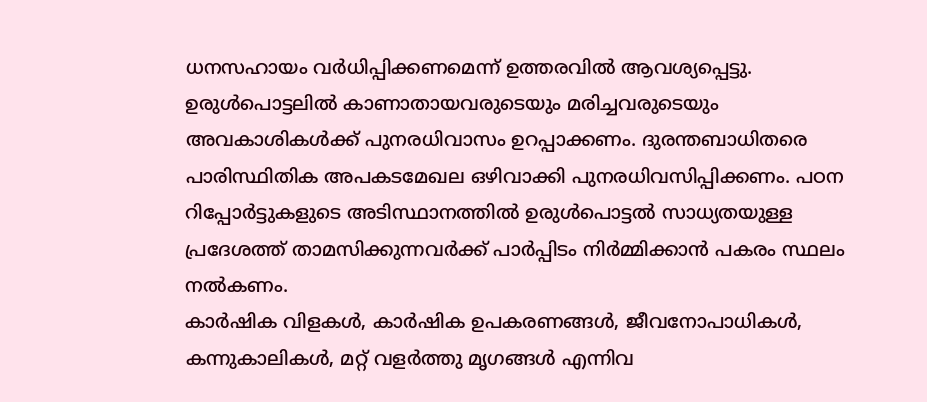ധനസഹായം വര്‍ധിപ്പിക്കണമെന്ന് ഉത്തരവില്‍ ആവശ്യപ്പെട്ടു. ഉരുള്‍പൊട്ടലില്‍ കാണാതായവരുടെയും മരിച്ചവരുടെയും അവകാശികള്‍ക്ക് പുനരധിവാസം ഉറപ്പാക്കണം. ദുരന്തബാധിതരെ പാരിസ്ഥിതിക അപകടമേഖല ഒഴിവാക്കി പുനരധിവസിപ്പിക്കണം. പഠന റിപ്പോര്‍ട്ടുകളുടെ അടിസ്ഥാനത്തില്‍ ഉരുള്‍പൊട്ടല്‍ സാധ്യതയുള്ള പ്രദേശത്ത് താമസിക്കുന്നവര്‍ക്ക് പാര്‍പ്പിടം നിര്‍മ്മിക്കാന്‍ പകരം സ്ഥലം നല്‍കണം.
കാര്‍ഷിക വിളകള്‍, കാര്‍ഷിക ഉപകരണങ്ങള്‍, ജീവനോപാധികള്‍, കന്നുകാലികള്‍, മറ്റ് വളര്‍ത്തു മൃഗങ്ങള്‍ എന്നിവ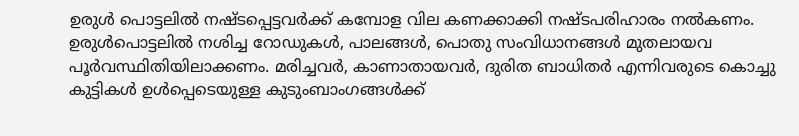ഉരുള്‍ പൊട്ടലില്‍ നഷ്ടപ്പെട്ടവര്‍ക്ക് കമ്പോള വില കണക്കാക്കി നഷ്ടപരിഹാരം നല്‍കണം. ഉരുള്‍പൊട്ടലില്‍ നശിച്ച റോഡുകള്‍, പാലങ്ങള്‍, പൊതു സംവിധാനങ്ങള്‍ മുതലായവ പൂര്‍വസ്ഥിതിയിലാക്കണം. മരിച്ചവര്‍, കാണാതായവര്‍, ദുരിത ബാധിതര്‍ എന്നിവരുടെ കൊച്ചു കുട്ടികള്‍ ഉള്‍പ്പെടെയുള്ള കുടുംബാംഗങ്ങള്‍ക്ക്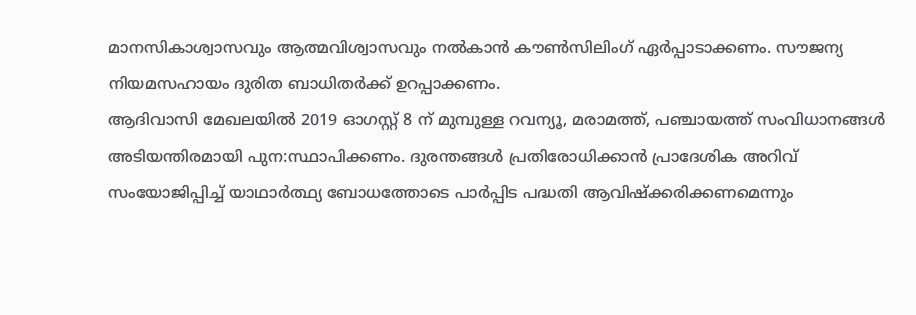മാനസികാശ്വാസവും ആത്മവിശ്വാസവും നല്‍കാന്‍ കൗണ്‍സിലിംഗ് ഏര്‍പ്പാടാക്കണം. സൗജന്യ നിയമസഹായം ദുരിത ബാധിതര്‍ക്ക് ഉറപ്പാക്കണം.
ആദിവാസി മേഖലയില്‍ 2019 ഓഗസ്റ്റ് 8 ന് മുമ്പുള്ള റവന്യൂ, മരാമത്ത്, പഞ്ചായത്ത് സംവിധാനങ്ങള്‍ അടിയന്തിരമായി പുന:സ്ഥാപിക്കണം. ദുരന്തങ്ങള്‍ പ്രതിരോധിക്കാന്‍ പ്രാദേശിക അറിവ് സംയോജിപ്പിച്ച് യാഥാര്‍ത്ഥ്യ ബോധത്തോടെ പാര്‍പ്പിട പദ്ധതി ആവിഷ്‌ക്കരിക്കണമെന്നും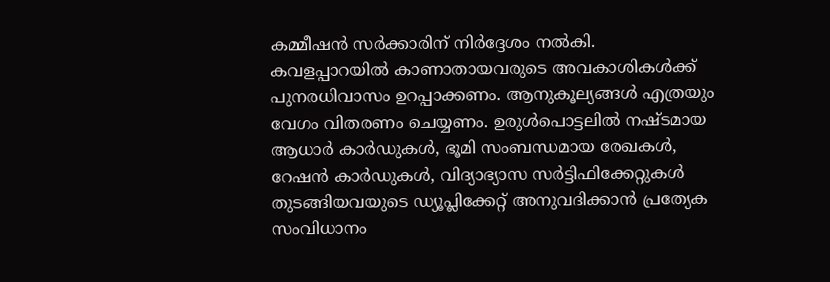കമ്മീഷന്‍ സര്‍ക്കാരിന് നിര്‍ദ്ദേശം നല്‍കി. കവളപ്പാറയില്‍ കാണാതായവരുടെ അവകാശികള്‍ക്ക് പുനരധിവാസം ഉറപ്പാക്കണം. ആനുകൂല്യങ്ങള്‍ എത്രയും വേഗം വിതരണം ചെയ്യണം. ഉരുള്‍പൊട്ടലില്‍ നഷ്ടമായ ആധാര്‍ കാര്‍ഡുകള്‍, ഭൂമി സംബന്ധമായ രേഖകള്‍, റേഷന്‍ കാര്‍ഡുകള്‍, വിദ്യാഭ്യാസ സര്‍ട്ടിഫിക്കേറ്റുകള്‍ തുടങ്ങിയവയുടെ ഡ്യൂപ്ലിക്കേറ്റ് അനുവദിക്കാന്‍ പ്രത്യേക സംവിധാനം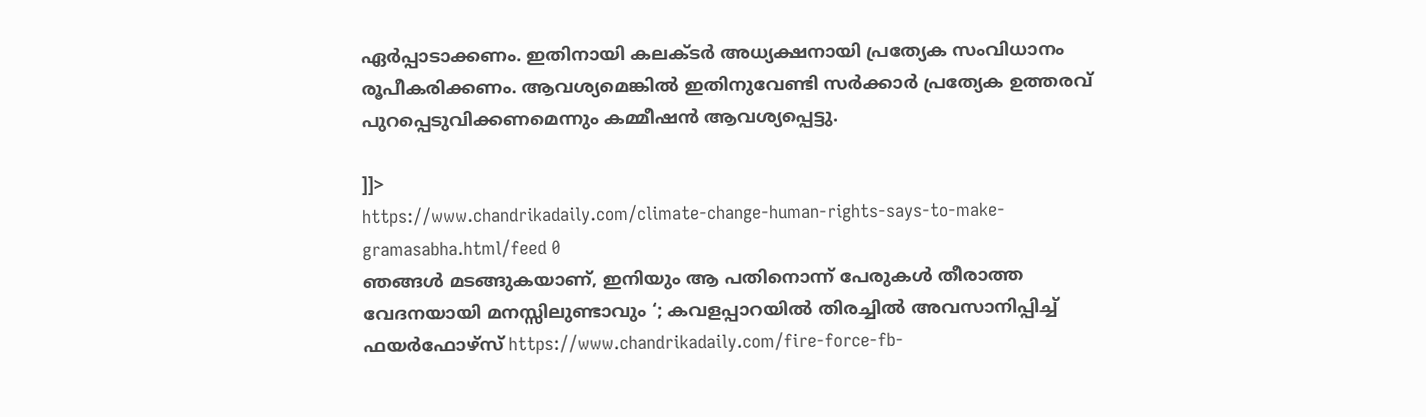ഏര്‍പ്പാടാക്കണം. ഇതിനായി കലക്ടര്‍ അധ്യക്ഷനായി പ്രത്യേക സംവിധാനം രൂപീകരിക്കണം. ആവശ്യമെങ്കില്‍ ഇതിനുവേണ്ടി സര്‍ക്കാര്‍ പ്രത്യേക ഉത്തരവ് പുറപ്പെടുവിക്കണമെന്നും കമ്മീഷന്‍ ആവശ്യപ്പെട്ടു.

]]>
https://www.chandrikadaily.com/climate-change-human-rights-says-to-make-gramasabha.html/feed 0
ഞങ്ങള്‍ മടങ്ങുകയാണ്, ഇനിയും ആ പതിനൊന്ന് പേരുകള്‍ തീരാത്ത വേദനയായി മനസ്സിലുണ്ടാവും ‘; കവളപ്പാറയില്‍ തിരച്ചില്‍ അവസാനിപ്പിച്ച് ഫയര്‍ഫോഴ്‌സ് https://www.chandrikadaily.com/fire-force-fb-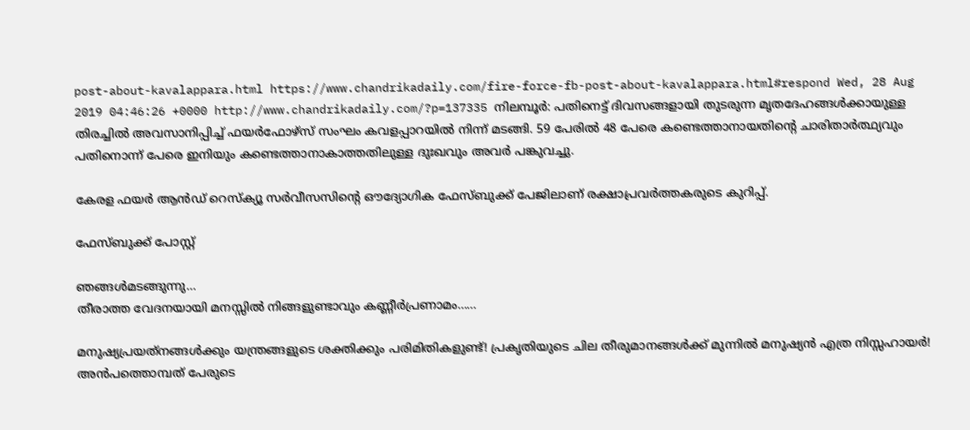post-about-kavalappara.html https://www.chandrikadaily.com/fire-force-fb-post-about-kavalappara.html#respond Wed, 28 Aug 2019 04:46:26 +0000 http://www.chandrikadaily.com/?p=137335 നിലമ്പൂര്‍: പതിനെട്ട് ദിവസങ്ങളായി തുടരുന്ന മൃതദേഹങ്ങള്‍ക്കായുള്ള തിരച്ചില്‍ അവസാനിപ്പിച്ച് ഫയര്‍ഫോഴ്‌സ് സംഘം കവളപ്പാറയില്‍ നിന്ന് മടങ്ങി. 59 പേരില്‍ 48 പേരെ കണ്ടെത്താനായതിന്റെ ചാരിതാര്‍ത്ഥ്യവും പതിനൊന്ന് പേരെ ഇനിയും കണ്ടെത്താനാകാത്തതിലുള്ള ദുഃഖവും അവര്‍ പങ്കുവച്ചു.

കേരള ഫയര്‍ ആന്‍ഡ് റെസ്‌ക്യൂ സര്‍വീസസിന്റെ ഔദ്യോഗിക ഫേസ്ബുക്ക് പേജിലാണ് രക്ഷാപ്രവര്‍ത്തകരുടെ കുറിപ്പ്.

ഫേസ്ബുക്ക് പോസ്റ്റ്

ഞങ്ങള്‍മടങ്ങുന്നു…
തീരാത്ത വേദനയായി മനസ്സില്‍ നിങ്ങളുണ്ടാവും കണ്ണീര്‍പ്രണാമം……

മനുഷ്യപ്രയത്‌നങ്ങള്‍ക്കും യന്ത്രങ്ങളുടെ ശക്തിക്കും പരിമിതികളുണ്ട്! പ്രകൃതിയുടെ ചില തീരുമാനങ്ങള്‍ക്ക് മുന്നില്‍ മനുഷ്യന്‍ എത്ര നിസ്സഹായര്‍!
അന്‍പത്തൊമ്പത് പേരുടെ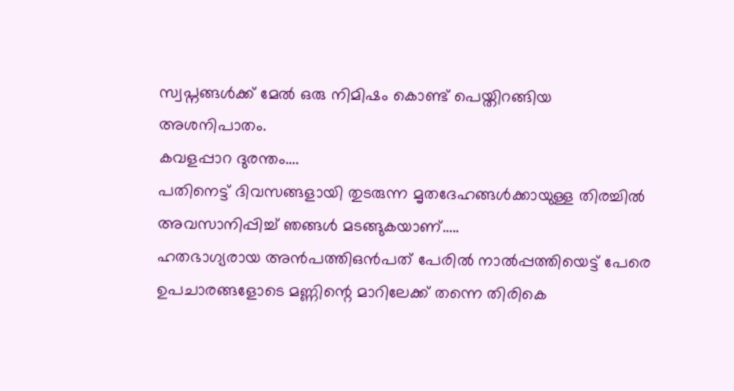സ്വപ്നങ്ങള്‍ക്ക് മേല്‍ ഒരു നിമിഷം കൊണ്ട് പെയ്തിറങ്ങിയ അശനിപാതം.
കവളപ്പാറ ദുരന്തം….
പതിനെട്ട് ദിവസങ്ങളായി തുടരുന്ന മൃതദേഹങ്ങള്‍ക്കായുള്ള തിരച്ചില്‍ അവസാനിപ്പിച്ച് ഞങ്ങള്‍ മടങ്ങുകയാണ്…..
ഹതഭാഗ്യരായ അന്‍പത്തിഒന്‍പത് പേരില്‍ നാല്‍പ്പത്തിയെട്ട് പേരെ ഉപചാരങ്ങളോടെ മണ്ണിന്റെ മാറിലേക്ക് തന്നെ തിരികെ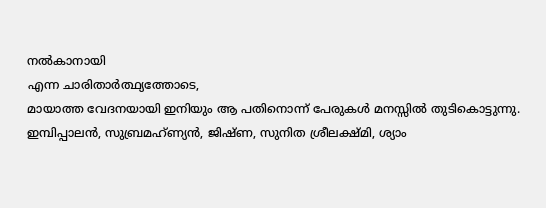നല്‍കാനായി
എന്ന ചാരിതാര്‍ത്ഥ്യത്തോടെ,
മായാത്ത വേദനയായി ഇനിയും ആ പതിനൊന്ന് പേരുകള്‍ മനസ്സില്‍ തുടികൊട്ടുന്നു.
ഇമ്പിപ്പാലന്‍, സുബ്രമഹ്ണ്യന്‍, ജിഷ്ണ, സുനിത ശ്രീലക്ഷ്മി, ശ്യാം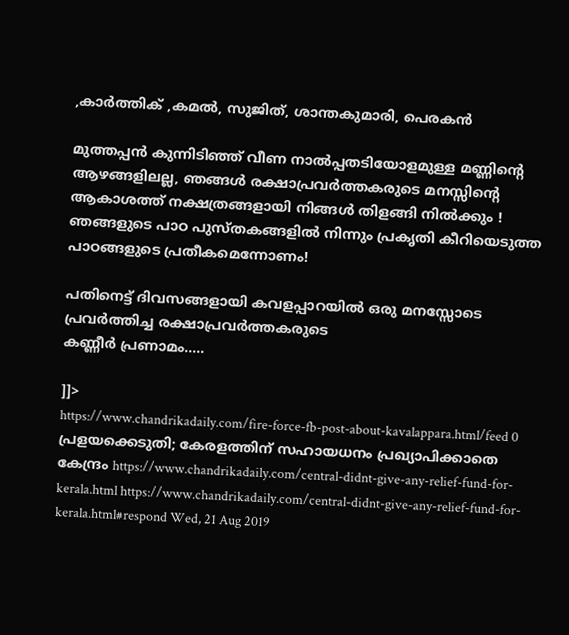,കാര്‍ത്തിക് ,കമല്‍, സുജിത്, ശാന്തകുമാരി, പെരകന്‍

മുത്തപ്പന്‍ കുന്നിടിഞ്ഞ് വീണ നാല്‍പ്പതടിയോളമുള്ള മണ്ണിന്റെ ആഴങ്ങളിലല്ല, ഞങ്ങള്‍ രക്ഷാപ്രവര്‍ത്തകരുടെ മനസ്സിന്റെ ആകാശത്ത് നക്ഷത്രങ്ങളായി നിങ്ങള്‍ തിളങ്ങി നില്‍ക്കും !
ഞങ്ങളുടെ പാഠ പുസ്തകങ്ങളില്‍ നിന്നും പ്രകൃതി കീറിയെടുത്ത പാഠങ്ങളുടെ പ്രതീകമെന്നോണം!

പതിനെട്ട് ദിവസങ്ങളായി കവളപ്പാറയില്‍ ഒരു മനസ്സോടെ പ്രവര്‍ത്തിച്ച രക്ഷാപ്രവര്‍ത്തകരുടെ
കണ്ണീര്‍ പ്രണാമം…..

]]>
https://www.chandrikadaily.com/fire-force-fb-post-about-kavalappara.html/feed 0
പ്രളയക്കെടുതി; കേരളത്തിന് സഹായധനം പ്രഖ്യാപിക്കാതെ കേന്ദ്രം https://www.chandrikadaily.com/central-didnt-give-any-relief-fund-for-kerala.html https://www.chandrikadaily.com/central-didnt-give-any-relief-fund-for-kerala.html#respond Wed, 21 Aug 2019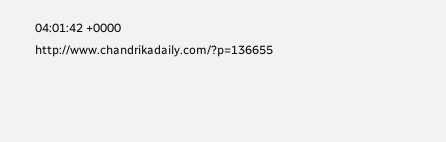04:01:42 +0000 http://www.chandrikadaily.com/?p=136655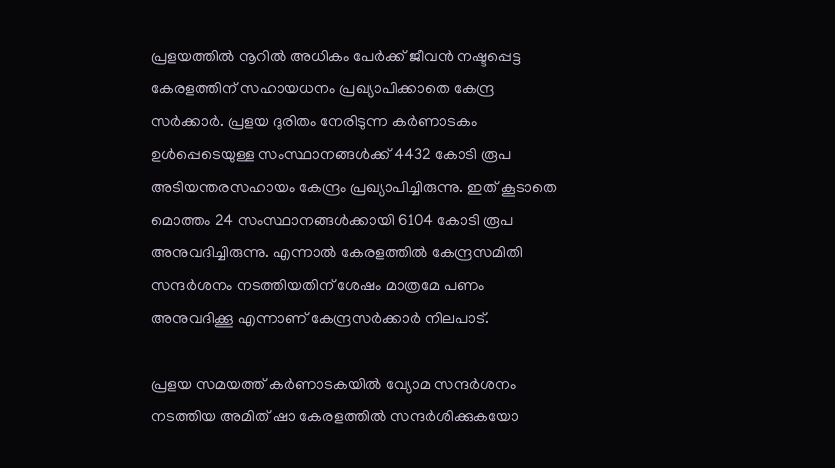പ്രളയത്തില്‍ നൂറില്‍ അധികം പേര്‍ക്ക് ജീവന്‍ നഷ്ടപ്പെട്ട കേരളത്തിന് സഹായധനം പ്രഖ്യാപിക്കാതെ കേന്ദ്ര സര്‍ക്കാര്‍. പ്രളയ ദുരിതം നേരിടുന്ന കര്‍ണാടകം ഉള്‍പ്പെടെയുള്ള സംസ്ഥാനങ്ങള്‍ക്ക് 4432 കോടി രൂപ അടിയന്തരസഹായം കേന്ദ്രം പ്രഖ്യാപിച്ചിരുന്നു. ഇത് കൂടാതെ മൊത്തം 24 സംസ്ഥാനങ്ങള്‍ക്കായി 6104 കോടി രൂപ അനുവദിച്ചിരുന്നു. എന്നാല്‍ കേരളത്തില്‍ കേന്ദ്രസമിതി സന്ദര്‍ശനം നടത്തിയതിന് ശേഷം മാത്രമേ പണം അനുവദിക്കൂ എന്നാണ് കേന്ദ്രസര്‍ക്കാര്‍ നിലപാട്.

പ്രളയ സമയത്ത് കര്‍ണാടകയില്‍ വ്യോമ സന്ദര്‍ശനം നടത്തിയ അമിത് ഷാ കേരളത്തില്‍ സന്ദര്‍ശിക്കുകയോ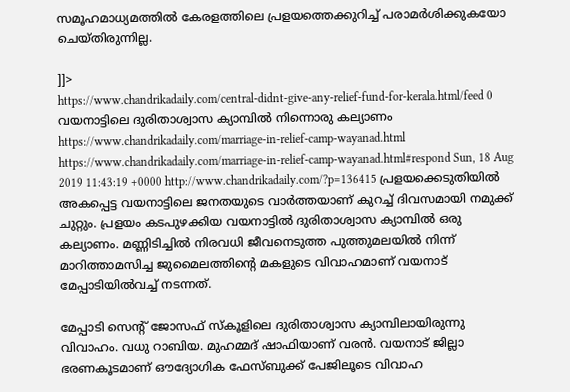സമൂഹമാധ്യമത്തില്‍ കേരളത്തിലെ പ്രളയത്തെക്കുറിച്ച് പരാമര്‍ശിക്കുകയോ ചെയ്തിരുന്നില്ല.

]]>
https://www.chandrikadaily.com/central-didnt-give-any-relief-fund-for-kerala.html/feed 0
വയനാട്ടിലെ ദുരിതാശ്വാസ ക്യാമ്പില്‍ നിന്നൊരു കല്യാണം https://www.chandrikadaily.com/marriage-in-relief-camp-wayanad.html https://www.chandrikadaily.com/marriage-in-relief-camp-wayanad.html#respond Sun, 18 Aug 2019 11:43:19 +0000 http://www.chandrikadaily.com/?p=136415 പ്രളയക്കെടുതിയില്‍ അകപ്പെട്ട വയനാട്ടിലെ ജനതയുടെ വാര്‍ത്തയാണ് കുറച്ച് ദിവസമായി നമുക്ക് ചുറ്റും. പ്രളയം കടപുഴക്കിയ വയനാട്ടില്‍ ദുരിതാശ്വാസ ക്യാമ്പില്‍ ഒരു കല്യാണം. മണ്ണിടിച്ചില്‍ നിരവധി ജീവനെടുത്ത പുത്തുമലയില്‍ നിന്ന് മാറിത്താമസിച്ച ജുമൈലത്തിന്റെ മകളുടെ വിവാഹമാണ് വയനാട് മേപ്പാടിയില്‍വച്ച് നടന്നത്.

മേപ്പാടി സെന്റ് ജോസഫ് സ്‌കൂളിലെ ദുരിതാശ്വാസ ക്യാമ്പിലായിരുന്നു വിവാഹം. വധു റാബിയ. മുഹമ്മദ് ഷാഫിയാണ് വരന്‍. വയനാട് ജില്ലാ ഭരണകൂടമാണ് ഔദ്യോഗിക ഫേസ്ബുക്ക് പേജിലൂടെ വിവാഹ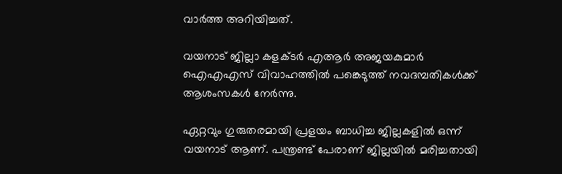വാര്‍ത്ത അറിയിച്ചത്.

വയനാട് ജില്ലാ കളക്ടര്‍ എആര്‍ അജയകുമാര്‍ ഐഎഎസ് വിവാഹത്തില്‍ പങ്കെടുത്ത് നവദമ്പതികള്‍ക്ക് ആശംസകള്‍ നേര്‍ന്നു.

ഏറ്റവും ഗുരുതരമായി പ്രളയം ബാധിച്ച ജില്ലകളില്‍ ഒന്ന് വയനാട് ആണ്. പന്ത്രണ്ട് പേരാണ് ജില്ലയില്‍ മരിച്ചതായി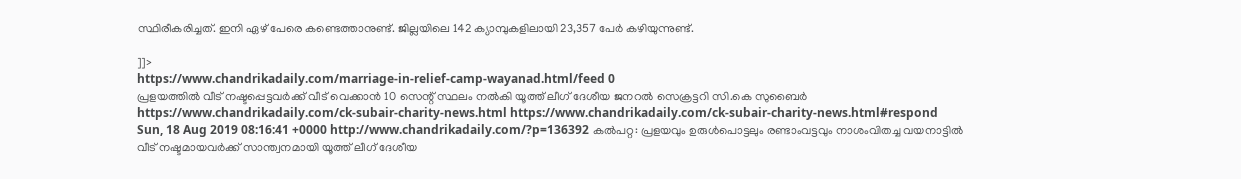സ്ഥിരീകരിച്ചത്. ഇനി ഏഴ് പേരെ കണ്ടെത്താനുണ്ട്. ജില്ലയിലെ 142 ക്യാമ്പുകളിലായി 23,357 പേര്‍ കഴിയുന്നുണ്ട്.

]]>
https://www.chandrikadaily.com/marriage-in-relief-camp-wayanad.html/feed 0
പ്രളയത്തില്‍ വീട് നഷ്ടപ്പെട്ടവര്‍ക്ക് വീട് വെക്കാന്‍ 10 സെന്റ് സ്ഥലം നല്‍കി യൂത്ത് ലീഗ് ദേശീയ ജനറല്‍ സെക്രട്ടറി സി.കെ സുബൈര്‍ https://www.chandrikadaily.com/ck-subair-charity-news.html https://www.chandrikadaily.com/ck-subair-charity-news.html#respond Sun, 18 Aug 2019 08:16:41 +0000 http://www.chandrikadaily.com/?p=136392 കല്‍പറ്റ: പ്രളയവും ഉരുള്‍പൊട്ടലും രണ്ടാംവട്ടവും നാശംവിതച്ച വയനാട്ടില്‍ വീട് നഷ്ടമായവര്‍ക്ക് സാന്ത്വനമായി യൂത്ത് ലീഗ് ദേശീയ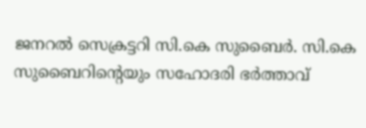ജനറല്‍ സെക്രട്ടറി സി.കെ സുബൈര്‍. സി.കെ സുബൈറിന്റെയും സഹോദരി ഭര്‍ത്താവ്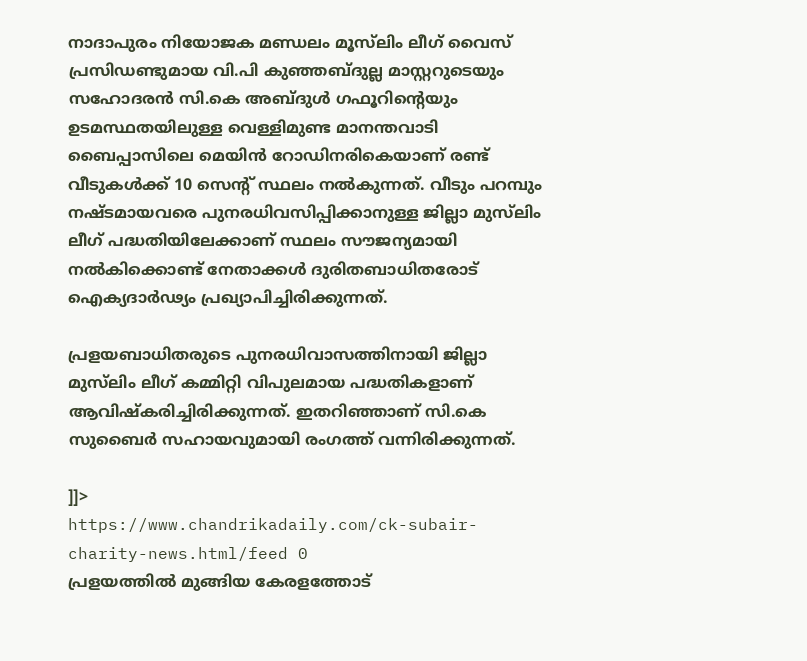നാദാപുരം നിയോജക മണ്ഡലം മൂസ്‌ലിം ലീഗ് വൈസ് പ്രസിഡണ്ടുമായ വി.പി കുഞ്ഞബ്ദുല്ല മാസ്റ്ററുടെയും സഹോദരന്‍ സി.കെ അബ്ദുള്‍ ഗഫൂറിന്റെയും ഉടമസ്ഥതയിലുള്ള വെള്ളിമുണ്ട മാനന്തവാടി ബൈപ്പാസിലെ മെയിന്‍ റോഡിനരികെയാണ് രണ്ട് വീടുകള്‍ക്ക് 10 സെന്റ് സ്ഥലം നല്‍കുന്നത്. വീടും പറമ്പും നഷ്ടമായവരെ പുനരധിവസിപ്പിക്കാനുള്ള ജില്ലാ മുസ്‌ലിം ലീഗ് പദ്ധതിയിലേക്കാണ് സ്ഥലം സൗജന്യമായി നല്‍കിക്കൊണ്ട് നേതാക്കള്‍ ദുരിതബാധിതരോട് ഐക്യദാര്‍ഢ്യം പ്രഖ്യാപിച്ചിരിക്കുന്നത്.

പ്രളയബാധിതരുടെ പുനരധിവാസത്തിനായി ജില്ലാ മുസ്‌ലിം ലീഗ് കമ്മിറ്റി വിപുലമായ പദ്ധതികളാണ് ആവിഷ്‌കരിച്ചിരിക്കുന്നത്. ഇതറിഞ്ഞാണ് സി.കെ സുബൈര്‍ സഹായവുമായി രംഗത്ത് വന്നിരിക്കുന്നത്.

]]>
https://www.chandrikadaily.com/ck-subair-charity-news.html/feed 0
പ്രളയത്തില്‍ മുങ്ങിയ കേരളത്തോട്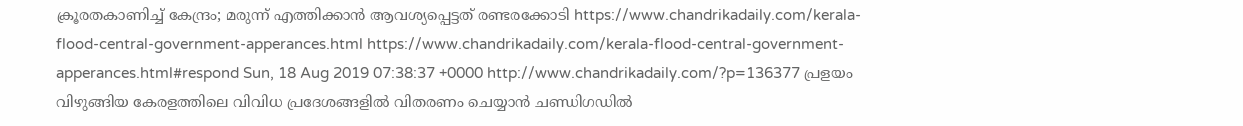ക്രൂരതകാണിച്ച് കേന്ദ്രം; മരുന്ന് എത്തിക്കാന്‍ ആവശ്യപ്പെട്ടത് രണ്ടരക്കോടി https://www.chandrikadaily.com/kerala-flood-central-government-apperances.html https://www.chandrikadaily.com/kerala-flood-central-government-apperances.html#respond Sun, 18 Aug 2019 07:38:37 +0000 http://www.chandrikadaily.com/?p=136377 പ്രളയം വിഴുങ്ങിയ കേരളത്തിലെ വിവിധ പ്രദേശങ്ങളില്‍ വിതരണം ചെയ്യാന്‍ ചണ്ഡിഗഡില്‍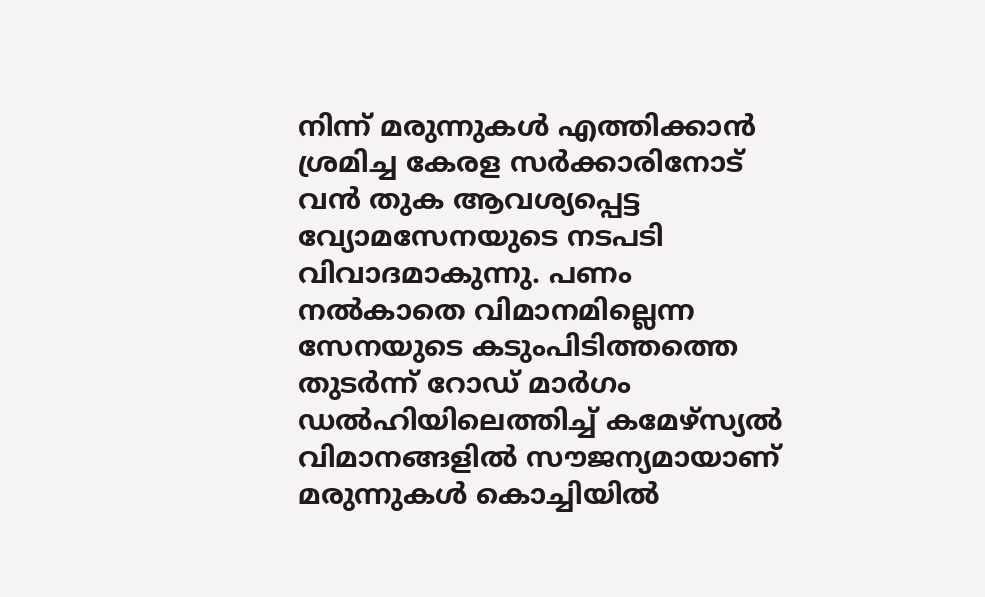നിന്ന് മരുന്നുകള്‍ എത്തിക്കാന്‍ ശ്രമിച്ച കേരള സര്‍ക്കാരിനോട് വന്‍ തുക ആവശ്യപ്പെട്ട വ്യോമസേനയുടെ നടപടി വിവാദമാകുന്നു. പണം നല്‍കാതെ വിമാനമില്ലെന്ന സേനയുടെ കടുംപിടിത്തത്തെ തുടര്‍ന്ന് റോഡ് മാര്‍ഗം ഡല്‍ഹിയിലെത്തിച്ച് കമേഴ്‌സ്യല്‍ വിമാനങ്ങളില്‍ സൗജന്യമായാണ് മരുന്നുകള്‍ കൊച്ചിയില്‍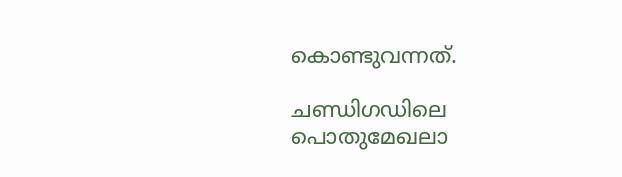കൊണ്ടുവന്നത്.

ചണ്ഡിഗഡിലെ പൊതുമേഖലാ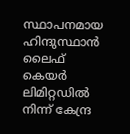സ്ഥാപനമായ ഹിന്ദുസ്ഥാന്‍ ലൈഫ് കെയര്‍ ലിമിറ്റഡില്‍ നിന്ന് കേന്ദ്ര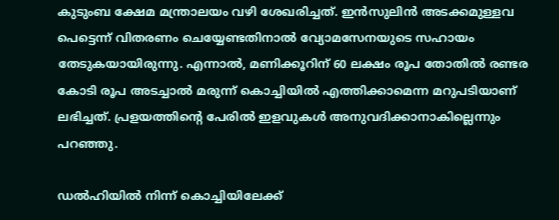കുടുംബ ക്ഷേമ മന്ത്രാലയം വഴി ശേഖരിച്ചത്. ഇന്‍സുലിന്‍ അടക്കമുള്ളവ പെട്ടെന്ന് വിതരണം ചെയ്യേണ്ടതിനാല്‍ വ്യോമസേനയുടെ സഹായം തേടുകയായിരുന്നു. എന്നാല്‍, മണിക്കൂറിന് 60 ലക്ഷം രൂപ തോതില്‍ രണ്ടര കോടി രൂപ അടച്ചാല്‍ മരുന്ന് കൊച്ചിയില്‍ എത്തിക്കാമെന്ന മറുപടിയാണ് ലഭിച്ചത്. പ്രളയത്തിന്റെ പേരില്‍ ഇളവുകള്‍ അനുവദിക്കാനാകില്ലെന്നും പറഞ്ഞു.

ഡല്‍ഹിയില്‍ നിന്ന് കൊച്ചിയിലേക്ക്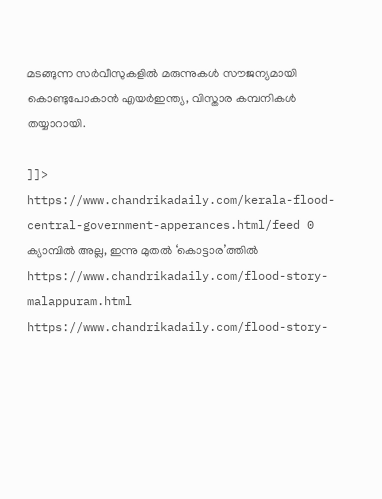മടങ്ങുന്ന സര്‍വീസുകളില്‍ മരുന്നുകള്‍ സൗജന്യമായി കൊണ്ടുപോകാന്‍ എയര്‍ഇന്ത്യ, വിസ്താര കമ്പനികള്‍ തയ്യാറായി.

]]>
https://www.chandrikadaily.com/kerala-flood-central-government-apperances.html/feed 0
ക്യാമ്പില്‍ അല്ല, ഇന്നു മുതല്‍ ‘കൊട്ടാര’ത്തില്‍ https://www.chandrikadaily.com/flood-story-malappuram.html https://www.chandrikadaily.com/flood-story-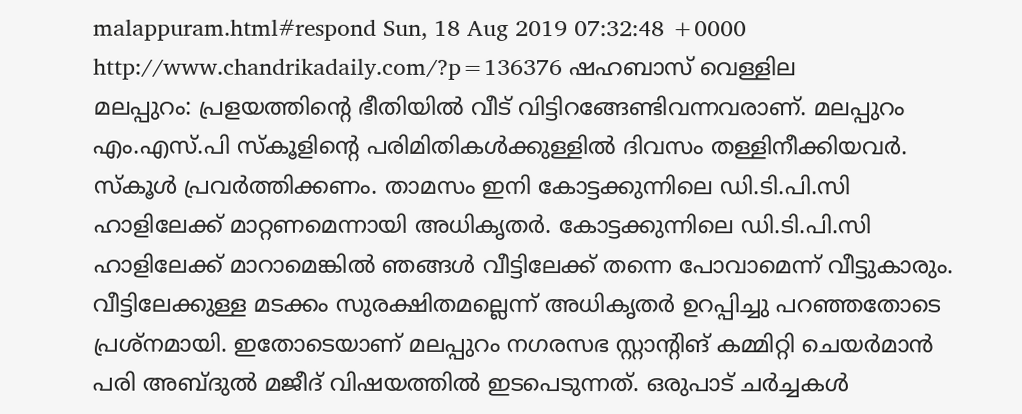malappuram.html#respond Sun, 18 Aug 2019 07:32:48 +0000 http://www.chandrikadaily.com/?p=136376 ഷഹബാസ് വെള്ളില
മലപ്പുറം: പ്രളയത്തിന്റെ ഭീതിയില്‍ വീട് വിട്ടിറങ്ങേണ്ടിവന്നവരാണ്. മലപ്പുറം എം.എസ്.പി സ്‌കൂളിന്റെ പരിമിതികള്‍ക്കുള്ളില്‍ ദിവസം തള്ളിനീക്കിയവര്‍. സ്‌കൂള്‍ പ്രവര്‍ത്തിക്കണം. താമസം ഇനി കോട്ടക്കുന്നിലെ ഡി.ടി.പി.സി ഹാളിലേക്ക് മാറ്റണമെന്നായി അധികൃതര്‍. കോട്ടക്കുന്നിലെ ഡി.ടി.പി.സി ഹാളിലേക്ക് മാറാമെങ്കില്‍ ഞങ്ങള്‍ വീട്ടിലേക്ക് തന്നെ പോവാമെന്ന് വീട്ടുകാരും. വീട്ടിലേക്കുള്ള മടക്കം സുരക്ഷിതമല്ലെന്ന് അധികൃതര്‍ ഉറപ്പിച്ചു പറഞ്ഞതോടെ പ്രശ്‌നമായി. ഇതോടെയാണ് മലപ്പുറം നഗരസഭ സ്റ്റാന്റിങ് കമ്മിറ്റി ചെയര്‍മാന്‍ പരി അബ്ദുല്‍ മജീദ് വിഷയത്തില്‍ ഇടപെടുന്നത്. ഒരുപാട് ചര്‍ച്ചകള്‍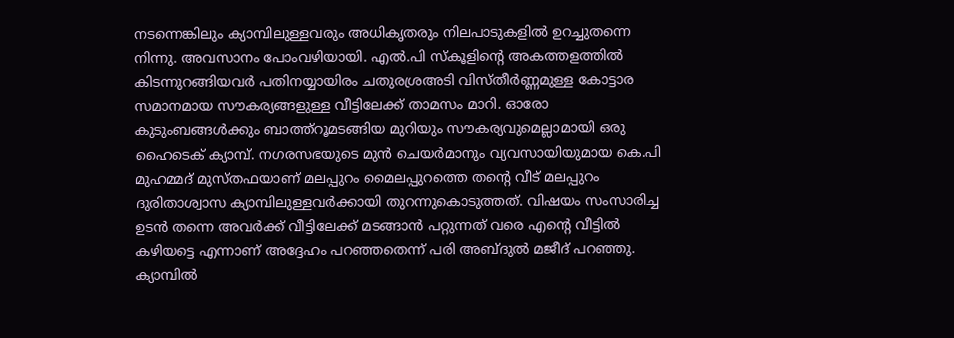നടന്നെങ്കിലും ക്യാമ്പിലുള്ളവരും അധികൃതരും നിലപാടുകളില്‍ ഉറച്ചുതന്നെ നിന്നു. അവസാനം പോംവഴിയായി. എല്‍.പി സ്‌കൂളിന്റെ അകത്തളത്തില്‍ കിടന്നുറങ്ങിയവര്‍ പതിനയ്യായിരം ചതുരശ്രഅടി വിസ്തീര്‍ണ്ണമുള്ള കോട്ടാര സമാനമായ സൗകര്യങ്ങളുള്ള വീട്ടിലേക്ക് താമസം മാറി. ഓരോ കുടുംബങ്ങള്‍ക്കും ബാത്ത്‌റൂമടങ്ങിയ മുറിയും സൗകര്യവുമെല്ലാമായി ഒരു ഹൈടെക് ക്യാമ്പ്. നഗരസഭയുടെ മുന്‍ ചെയര്‍മാനും വ്യവസായിയുമായ കെ.പി മുഹമ്മദ് മുസ്തഫയാണ് മലപ്പുറം മൈലപ്പുറത്തെ തന്റെ വീട് മലപ്പുറം ദുരിതാശ്വാസ ക്യാമ്പിലുള്ളവര്‍ക്കായി തുറന്നുകൊടുത്തത്. വിഷയം സംസാരിച്ച ഉടന്‍ തന്നെ അവര്‍ക്ക് വീട്ടിലേക്ക് മടങ്ങാന്‍ പറ്റുന്നത് വരെ എന്റെ വീട്ടില്‍ കഴിയട്ടെ എന്നാണ് അദ്ദേഹം പറഞ്ഞതെന്ന് പരി അബ്ദുല്‍ മജീദ് പറഞ്ഞു. ക്യാമ്പില്‍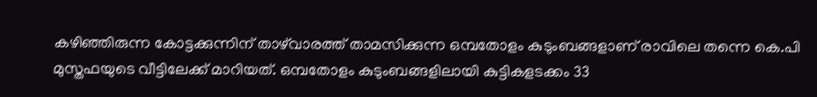കഴിഞ്ഞിരുന്ന കോട്ടക്കുന്നിന് താഴ്‌വാരത്ത് താമസിക്കുന്ന ഒമ്പതോളം കുടുംബങ്ങളാണ് രാവിലെ തന്നെ കെ.പി മുസ്തഫയുടെ വീട്ടിലേക്ക് മാറിയത്. ഒമ്പതോളം കുടുംബങ്ങളിലായി കുട്ടികളടക്കം 33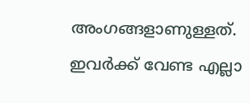അംഗങ്ങളാണുള്ളത്. ഇവര്‍ക്ക് വേണ്ട എല്ലാ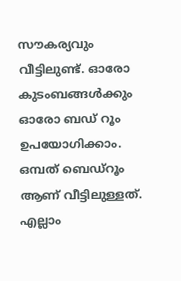സൗകര്യവും വീട്ടിലുണ്ട്. ഓരോ കുടംബങ്ങള്‍ക്കും ഓരോ ബഡ് റൂം ഉപയോഗിക്കാം. ഒമ്പത് ബെഡ്‌റൂം ആണ് വീട്ടിലുള്ളത്. എല്ലാം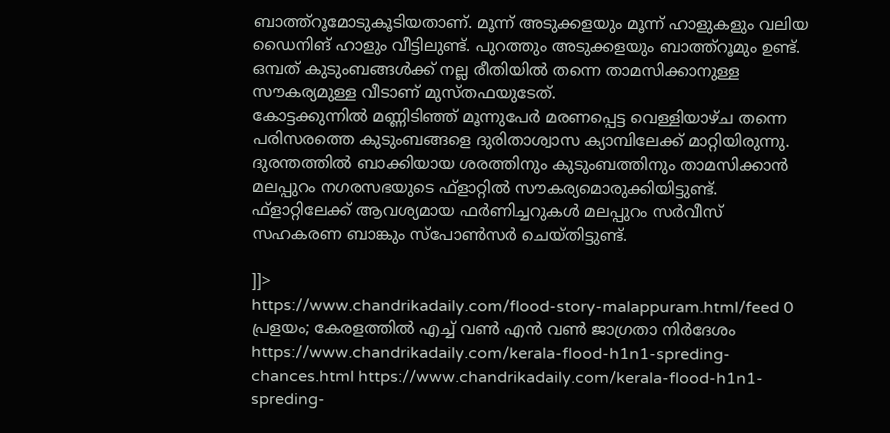ബാത്ത്‌റൂമോടുകൂടിയതാണ്. മൂന്ന് അടുക്കളയും മൂന്ന് ഹാളുകളും വലിയ ഡൈനിങ് ഹാളും വീട്ടിലുണ്ട്. പുറത്തും അടുക്കളയും ബാത്ത്‌റൂമും ഉണ്ട്. ഒമ്പത് കുടുംബങ്ങള്‍ക്ക് നല്ല രീതിയില്‍ തന്നെ താമസിക്കാനുള്ള സൗകര്യമുള്ള വീടാണ് മുസ്തഫയുടേത്.
കോട്ടക്കുന്നില്‍ മണ്ണിടിഞ്ഞ് മൂന്നുപേര്‍ മരണപ്പെട്ട വെള്ളിയാഴ്ച തന്നെ പരിസരത്തെ കുടുംബങ്ങളെ ദുരിതാശ്വാസ ക്യാമ്പിലേക്ക് മാറ്റിയിരുന്നു. ദുരന്തത്തില്‍ ബാക്കിയായ ശരത്തിനും കുടുംബത്തിനും താമസിക്കാന്‍ മലപ്പുറം നഗരസഭയുടെ ഫ്‌ളാറ്റില്‍ സൗകര്യമൊരുക്കിയിട്ടുണ്ട്. ഫ്‌ളാറ്റിലേക്ക് ആവശ്യമായ ഫര്‍ണിച്ചറുകള്‍ മലപ്പുറം സര്‍വീസ് സഹകരണ ബാങ്കും സ്‌പോണ്‍സര്‍ ചെയ്തിട്ടുണ്ട്.

]]>
https://www.chandrikadaily.com/flood-story-malappuram.html/feed 0
പ്രളയം; കേരളത്തില്‍ എച്ച് വണ്‍ എന്‍ വണ്‍ ജാഗ്രതാ നിര്‍ദേശം https://www.chandrikadaily.com/kerala-flood-h1n1-spreding-chances.html https://www.chandrikadaily.com/kerala-flood-h1n1-spreding-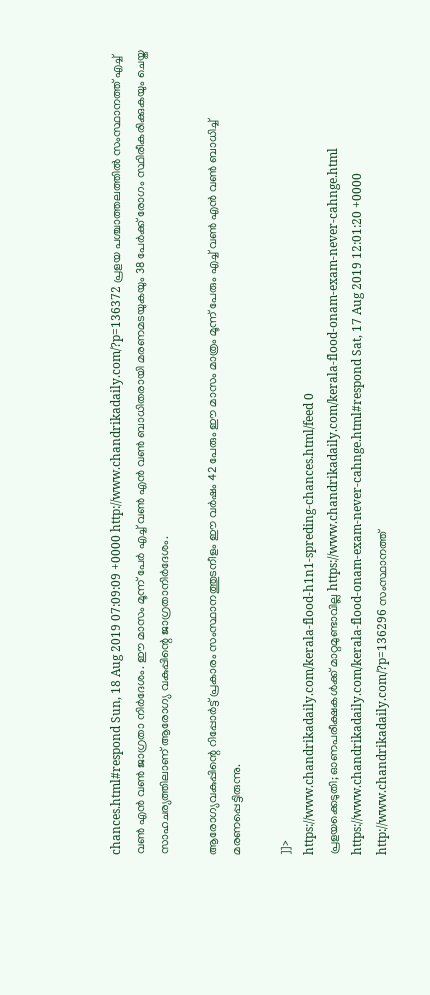chances.html#respond Sun, 18 Aug 2019 07:09:09 +0000 http://www.chandrikadaily.com/?p=136372 പ്രളയ പശ്ചാത്തലത്തില്‍ സംസ്ഥാനത്ത് എച്ച് വണ്‍ എന്‍ വണ്‍ ജാഗ്രതാ നിര്‍ദേശം. ഈ മാസം മൂന്ന് പേര്‍ എച്ച് വണ്‍ എന്‍ വണ്‍ ബാധിതരായി മരണമടയുകയും 38 പേര്‍ക്ക് രോഗം സ്ഥിരീകരിക്കുകയും ചെയ്ത സാഹചര്യത്തിലാണ് ആരോഗ്യ വകുപ്പിന്റെ ജാഗ്രതാനിര്‍ദേശം.

ആരോഗ്യവകുപ്പിന്റെ റിപ്പോര്‍ട്ട് പ്രകാരം സംസ്ഥാനത്തുടനീളം ഈ വര്‍ഷം 42 പേരും ഈ മാസം മാത്രം മൂന്ന് പേരും എച്ച് വണ്‍ എന്‍ വണ്‍ ബാധിച്ച് മരണപ്പെട്ടിരുന്നു.

]]>
https://www.chandrikadaily.com/kerala-flood-h1n1-spreding-chances.html/feed 0
പ്രളയക്കെടുതി; ഓണപരീക്ഷകള്‍ക്ക് മാറ്റമുണ്ടാവില്ല https://www.chandrikadaily.com/kerala-flood-onam-exam-never-cahnge.html https://www.chandrikadaily.com/kerala-flood-onam-exam-never-cahnge.html#respond Sat, 17 Aug 2019 12:01:20 +0000 http://www.chandrikadaily.com/?p=136296 സംസ്ഥാനത്ത്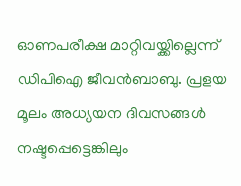ഓണപരീക്ഷ മാറ്റിവയ്ക്കില്ലെന്ന് ഡിപിഐ ജീവന്‍ബാബു. പ്രളയ മൂലം അധ്യയന ദിവസങ്ങള്‍ നഷ്ടപ്പെട്ടെങ്കിലും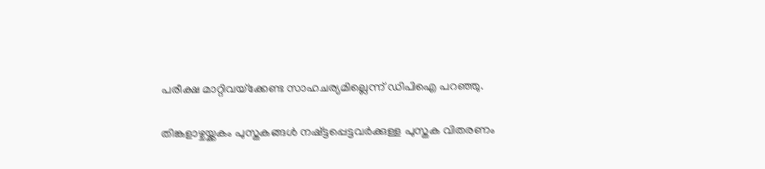പരീക്ഷ മാറ്റിവയ്‌ക്കേണ്ട സാഹചര്യമില്ലെന്ന് ഡിപിഐ പറഞ്ഞു.

തിങ്കളാഴ്ചയ്ക്കകം പുസ്തകങ്ങള്‍ നഷ്ട്ടപ്പെട്ടവര്‍ക്കുള്ള പുസ്തക വിതരണം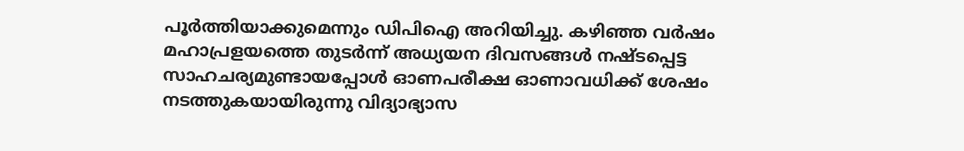പൂര്‍ത്തിയാക്കുമെന്നും ഡിപിഐ അറിയിച്ചു. കഴിഞ്ഞ വര്‍ഷം മഹാപ്രളയത്തെ തുടര്‍ന്ന് അധ്യയന ദിവസങ്ങള്‍ നഷ്ടപ്പെട്ട സാഹചര്യമുണ്ടായപ്പോള്‍ ഓണപരീക്ഷ ഓണാവധിക്ക് ശേഷം നടത്തുകയായിരുന്നു വിദ്യാഭ്യാസ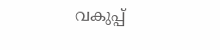വകുപ്പ്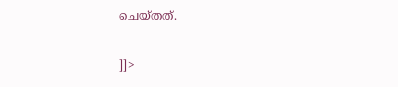ചെയ്തത്.

]]>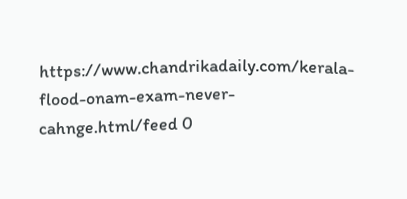https://www.chandrikadaily.com/kerala-flood-onam-exam-never-cahnge.html/feed 0